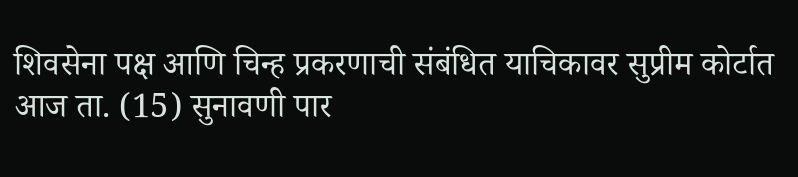शिवसेना पक्ष आणि चिन्ह प्रकरणाची संबंधित याचिकावर सुप्रीम कोर्टात आज ता. (15) सुनावणी पार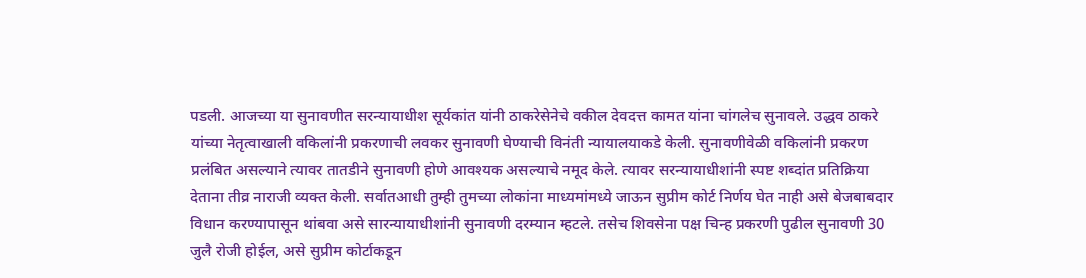पडली. आजच्या या सुनावणीत सरन्यायाधीश सूर्यकांत यांनी ठाकरेसेनेचे वकील देवदत्त कामत यांना चांगलेच सुनावले. उद्धव ठाकरे यांच्या नेतृत्वाखाली वकिलांनी प्रकरणाची लवकर सुनावणी घेण्याची विनंती न्यायालयाकडे केली. सुनावणीवेळी वकिलांनी प्रकरण प्रलंबित असल्याने त्यावर तातडीने सुनावणी होणे आवश्यक असल्याचे नमूद केले. त्यावर सरन्यायाधीशांनी स्पष्ट शब्दांत प्रतिक्रिया देताना तीव्र नाराजी व्यक्त केली. सर्वातआधी तुम्ही तुमच्या लोकांना माध्यमांमध्ये जाऊन सुप्रीम कोर्ट निर्णय घेत नाही असे बेजबाबदार विधान करण्यापासून थांबवा असे सारन्यायाधीशांनी सुनावणी दरम्यान म्हटले. तसेच शिवसेना पक्ष चिन्ह प्रकरणी पुढील सुनावणी 30 जुलै रोजी होईल, असे सुप्रीम कोर्टाकडून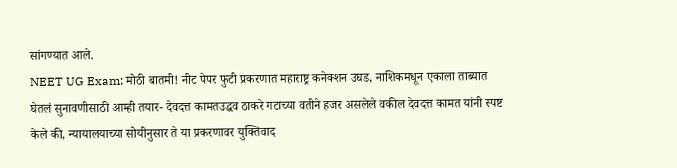सांगण्यात आले.
NEET UG Exam: मोठी बातमी! नीट पेपर फुटी प्रकरणात महाराष्ट्र कनेक्शन उघड, नाशिकमधून एकाला ताब्यात घेतलं सुनावणीसाठी आम्ही तयार- देवदत्त कामतउद्धव ठाकरे गटाच्या वतीने हजर असलेले वकील देवदत्त कामत यांनी स्पष्ट केले की, न्यायालयाच्या सोयीनुसार ते या प्रकरणावर युक्तिवाद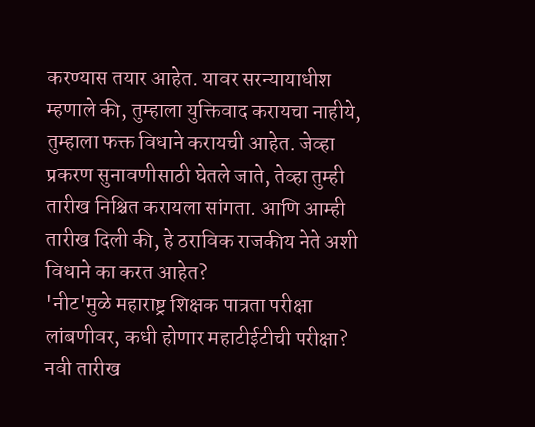करण्यास तयार आहेत. यावर सरन्यायाधीश म्हणाले की, तुम्हाला युक्तिवाद करायचा नाहीये, तुम्हाला फक्त विधाने करायची आहेत. जेव्हा प्रकरण सुनावणीसाठी घेतले जाते, तेव्हा तुम्ही तारीख निश्चित करायला सांगता. आणि आम्ही तारीख दिली की, हे ठराविक राजकीय नेते अशी विधाने का करत आहेत?
'नीट'मुळे महाराष्ट्र शिक्षक पात्रता परीक्षा लांबणीवर, कधी होणार महाटीईटीची परीक्षा? नवी तारीख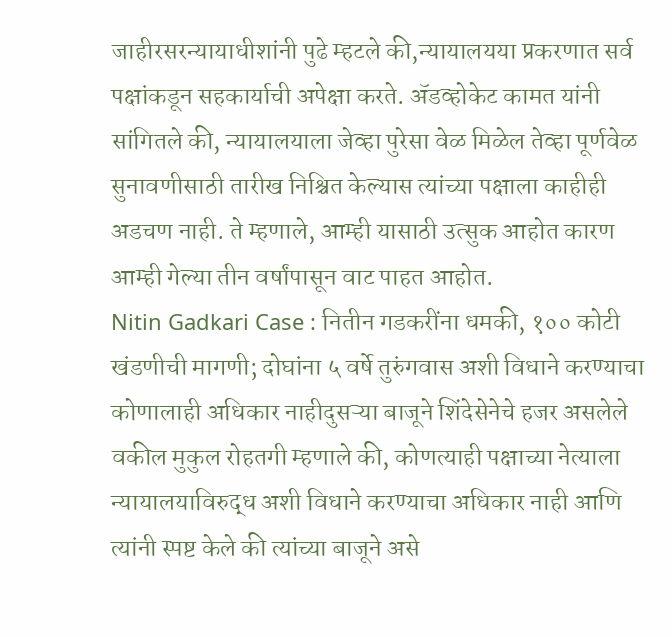जाहीरसरन्यायाधीशांनी पुढे म्हटले की,न्यायालयया प्रकरणात सर्व पक्षांकडून सहकार्याची अपेक्षा करते. ॲडव्होकेट कामत यांनी सांगितले की, न्यायालयाला जेव्हा पुरेसा वेळ मिळेल तेव्हा पूर्णवेळ सुनावणीसाठी तारीख निश्चित केल्यास त्यांच्या पक्षाला काहीही अडचण नाही. ते म्हणाले, आम्ही यासाठी उत्सुक आहोत कारण आम्ही गेल्या तीन वर्षांपासून वाट पाहत आहोत.
Nitin Gadkari Case : नितीन गडकरींना धमकी, १०० कोटी खंडणीची मागणी; दोघांना ५ वर्षे तुरुंगवास अशी विधाने करण्याचा कोणालाही अधिकार नाहीदुसऱ्या बाजूने शिंदेसेनेचे हजर असलेले वकील मुकुल रोहतगी म्हणाले की, कोणत्याही पक्षाच्या नेत्याला न्यायालयाविरुद्ध अशी विधाने करण्याचा अधिकार नाही आणि त्यांनी स्पष्ट केले की त्यांच्या बाजूने असे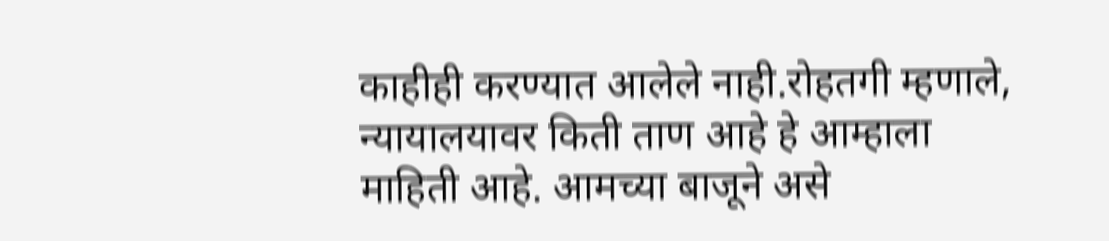काहीही करण्यात आलेले नाही.रोहतगी म्हणाले, न्यायालयावर किती ताण आहे हे आम्हाला माहिती आहे. आमच्या बाजूने असे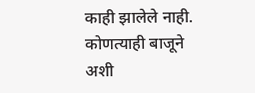काही झालेले नाही. कोणत्याही बाजूने अशी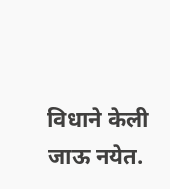विधाने केली जाऊ नयेत.